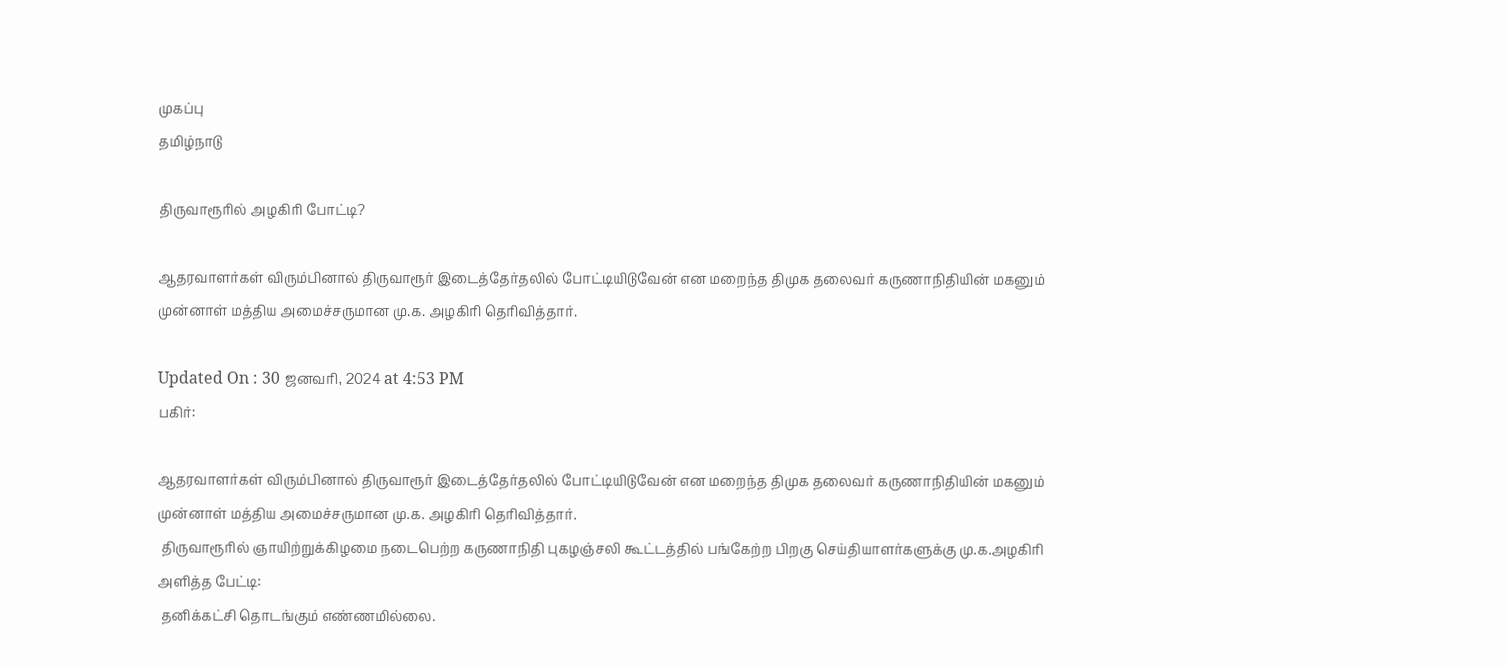முகப்பு
தமிழ்நாடு

திருவாரூரில் அழகிரி போட்டி?

ஆதரவாளர்கள் விரும்பினால் திருவாரூர் இடைத்தேர்தலில் போட்டியிடுவேன் என மறைந்த திமுக தலைவர் கருணாநிதியின் மகனும் முன்னாள் மத்திய அமைச்சருமான மு.க. அழகிரி தெரிவித்தார்.

Updated On : 30 ஜனவரி, 2024 at 4:53 PM
பகிர்:

ஆதரவாளர்கள் விரும்பினால் திருவாரூர் இடைத்தேர்தலில் போட்டியிடுவேன் என மறைந்த திமுக தலைவர் கருணாநிதியின் மகனும் முன்னாள் மத்திய அமைச்சருமான மு.க. அழகிரி தெரிவித்தார்.
 திருவாரூரில் ஞாயிற்றுக்கிழமை நடைபெற்ற கருணாநிதி புகழஞ்சலி கூட்டத்தில் பங்கேற்ற பிறகு செய்தியாளர்களுக்கு மு.க.அழகிரி அளித்த பேட்டி:
 தனிக்கட்சி தொடங்கும் எண்ணமில்லை.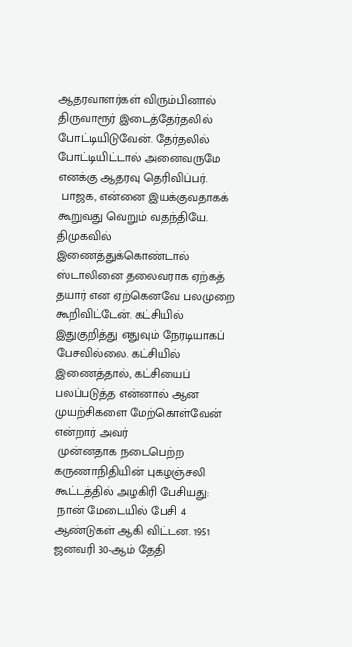ஆதரவாளர்கள் விரும்பினால் திருவாரூர் இடைத்தேர்தலில் போட்டியிடுவேன். தேர்தலில் போட்டியிட்டால் அனைவருமே எனக்கு ஆதரவு தெரிவிப்பர்.
 பாஜக, என்னை இயக்குவதாகக் கூறுவது வெறும் வதந்தியே. திமுகவில் இணைத்துக்கொண்டால் ஸ்டாலினை தலைவராக ஏற்கத் தயார் என ஏற்கெனவே பலமுறை கூறிவிட்டேன். கட்சியில் இதுகுறித்து எதுவும் நேரடியாகப் பேசவில்லை. கட்சியில் இணைத்தால், கட்சியைப் பலப்படுத்த என்னால் ஆன முயற்சிகளை மேற்கொள்வேன் என்றார் அவர்
 முன்னதாக நடைபெற்ற கருணாநிதியின் புகழஞ்சலி கூட்டத்தில் அழகிரி பேசியது:
 நான் மேடையில் பேசி 4 ஆண்டுகள் ஆகி விட்டன. 1951 ஜனவரி 30-ஆம் தேதி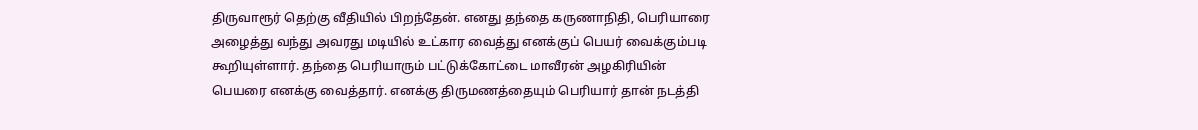திருவாரூர் தெற்கு வீதியில் பிறந்தேன். எனது தந்தை கருணாநிதி, பெரியாரை அழைத்து வந்து அவரது மடியில் உட்கார வைத்து எனக்குப் பெயர் வைக்கும்படி கூறியுள்ளார். தந்தை பெரியாரும் பட்டுக்கோட்டை மாவீரன் அழகிரியின் பெயரை எனக்கு வைத்தார். எனக்கு திருமணத்தையும் பெரியார் தான் நடத்தி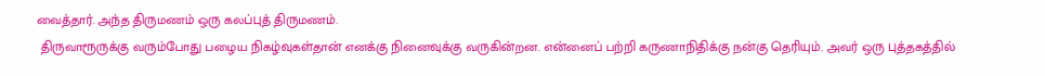வைத்தார். அந்த திருமணம் ஒரு கலப்புத் திருமணம்.
 திருவாரூருக்கு வரும்போது பழைய நிகழ்வுகள்தான் எனக்கு நினைவுக்கு வருகின்றன. என்னைப் பற்றி கருணாநிதிக்கு நன்கு தெரியும். அவர் ஒரு புத்தகத்தில்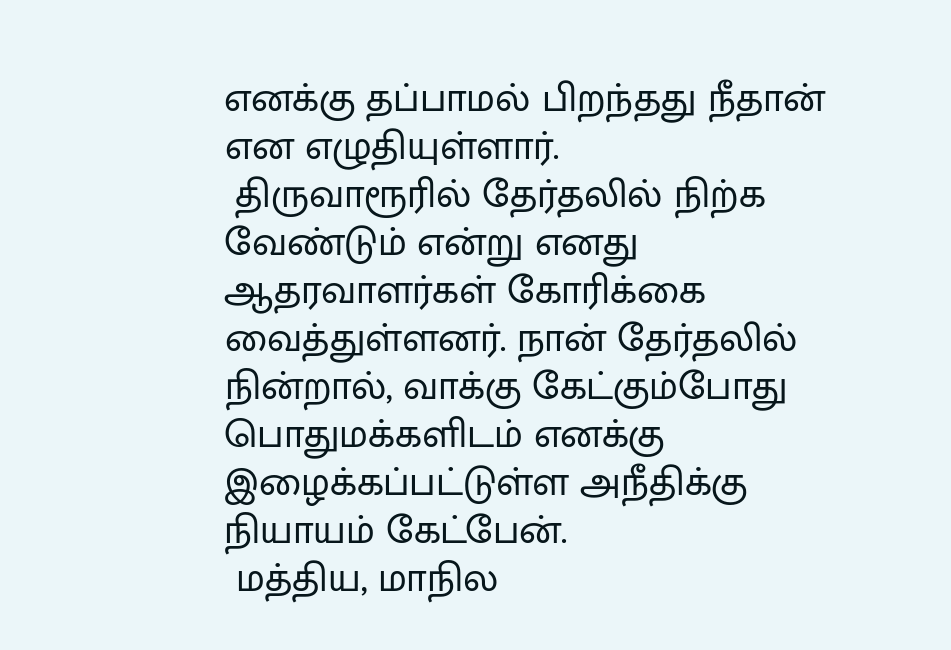எனக்கு தப்பாமல் பிறந்தது நீதான் என எழுதியுள்ளார்.
 திருவாரூரில் தேர்தலில் நிற்க வேண்டும் என்று எனது ஆதரவாளர்கள் கோரிக்கை வைத்துள்ளனர். நான் தேர்தலில் நின்றால், வாக்கு கேட்கும்போது பொதுமக்களிடம் எனக்கு இழைக்கப்பட்டுள்ள அநீதிக்கு நியாயம் கேட்பேன்.
 மத்திய, மாநில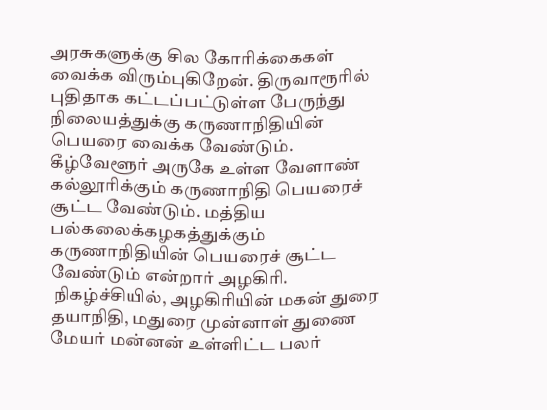அரசுகளுக்கு சில கோரிக்கைகள் வைக்க விரும்புகிறேன். திருவாரூரில் புதிதாக கட்டப்பட்டுள்ள பேருந்து நிலையத்துக்கு கருணாநிதியின் பெயரை வைக்க வேண்டும். கீழ்வேளூர் அருகே உள்ள வேளாண் கல்லூரிக்கும் கருணாநிதி பெயரைச் சூட்ட வேண்டும். மத்திய பல்கலைக்கழகத்துக்கும் கருணாநிதியின் பெயரைச் சூட்ட வேண்டும் என்றார் அழகிரி.
 நிகழ்ச்சியில், அழகிரியின் மகன் துரை தயாநிதி, மதுரை முன்னாள் துணை மேயர் மன்னன் உள்ளிட்ட பலர்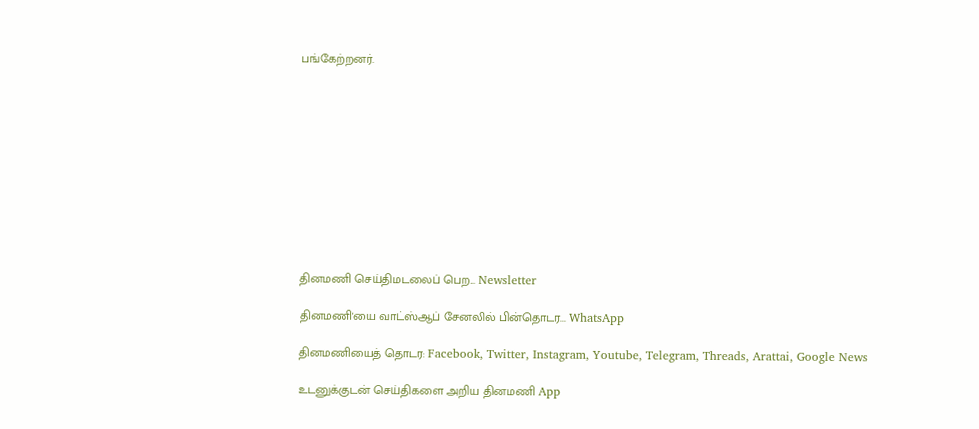பங்கேற்றனர்.











தினமணி செய்திமடலைப் பெற... Newsletter

தினமணி'யை வாட்ஸ்ஆப் சேனலில் பின்தொடர... WhatsApp

தினமணியைத் தொடர: Facebook, Twitter, Instagram, Youtube, Telegram, Threads, Arattai, Google News

உடனுக்குடன் செய்திகளை அறிய தினமணி App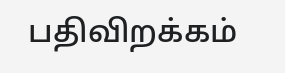பதிவிறக்கம்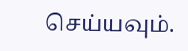செய்யவும்.